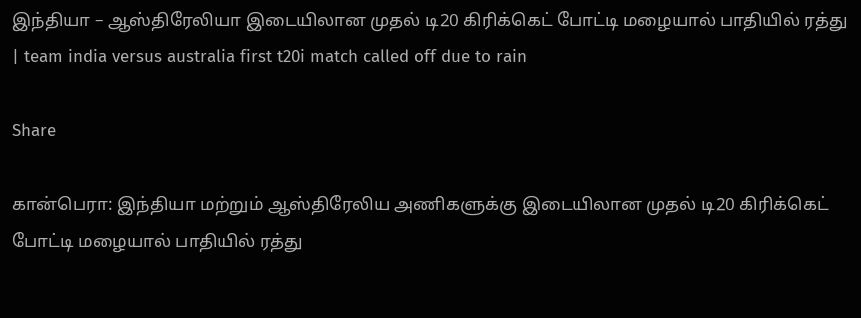இந்தியா – ஆஸ்திரேலியா இடையிலான முதல் டி20 கிரிக்கெட் போட்டி மழையால் பாதியில் ரத்து | team india versus australia first t20i match called off due to rain

Share

கான்பெரா: இந்தியா மற்றும் ஆஸ்திரேலிய அணிகளுக்கு இடையிலான முதல் டி20 கிரிக்கெட் போட்டி மழையால் பாதியில் ரத்து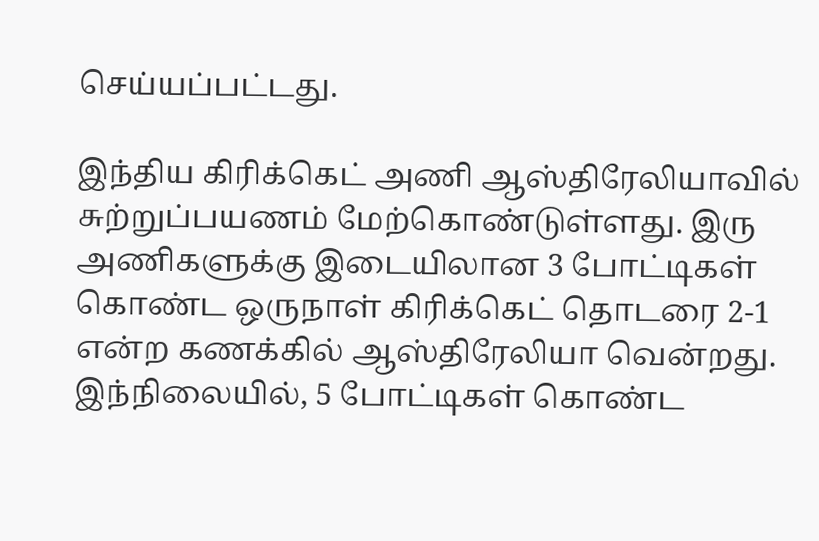செய்யப்பட்டது.

இந்திய கிரிக்கெட் அணி ஆஸ்திரேலியாவில் சுற்றுப்பயணம் மேற்கொண்டுள்ளது. இரு அணிகளுக்கு இடையிலான 3 போட்டிகள் கொண்ட ஒருநாள் கிரிக்கெட் தொடரை 2-1 என்ற கணக்கில் ஆஸ்திரேலியா வென்றது. இந்நிலையில், 5 போட்டிகள் கொண்ட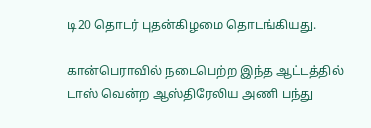டி20 தொடர் புதன்கிழமை தொடங்கியது.

கான்பெராவில் நடைபெற்ற இந்த ஆட்டத்தில் டாஸ் வென்ற ஆஸ்திரேலிய அணி பந்து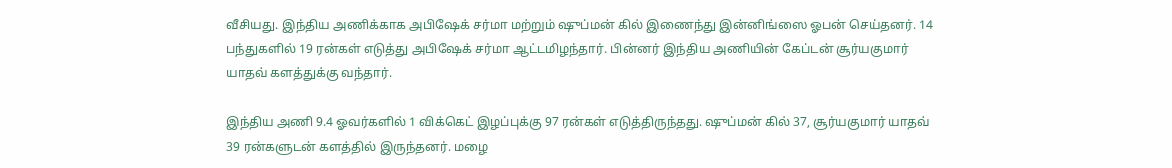வீசியது. இந்திய அணிக்காக அபிஷேக் சர்மா மற்றும் ஷுப்மன் கில் இணைந்து இன்னிங்ஸை ஓபன் செய்தனர். 14 பந்துகளில் 19 ரன்கள் எடுத்து அபிஷேக் சர்மா ஆட்டமிழந்தார். பின்னர் இந்திய அணியின் கேப்டன் சூர்யகுமார் யாதவ் களத்துக்கு வந்தார்.

இந்திய அணி 9.4 ஓவர்களில் 1 விக்கெட் இழப்புக்கு 97 ரன்கள் எடுத்திருந்தது. ஷுப்மன் கில் 37, சூர்யகுமார் யாதவ் 39 ரன்களுடன் களத்தில் இருந்தனர். மழை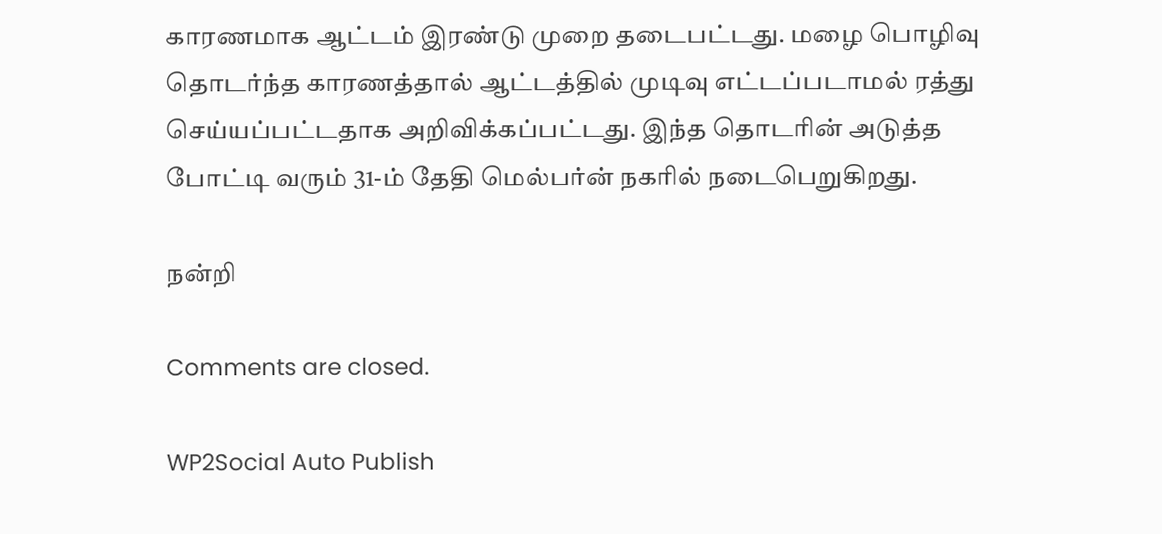காரணமாக ஆட்டம் இரண்டு முறை தடைபட்டது. மழை பொழிவு தொடர்ந்த காரணத்தால் ஆட்டத்தில் முடிவு எட்டப்படாமல் ரத்து செய்யப்பட்டதாக அறிவிக்கப்பட்டது. இந்த தொடரின் அடுத்த போட்டி வரும் 31-ம் தேதி மெல்பர்ன் நகரில் நடைபெறுகிறது.

நன்றி

Comments are closed.

WP2Social Auto Publish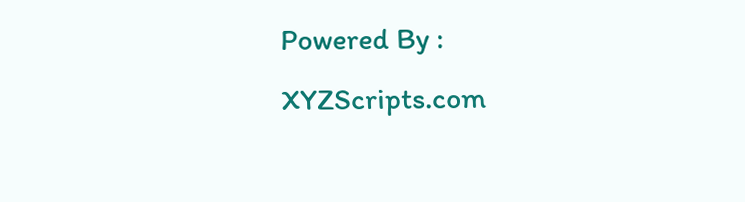Powered By : XYZScripts.com